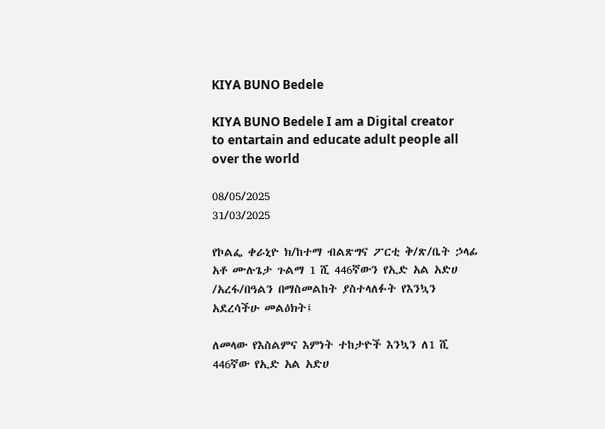KIYA BUNO Bedele

KIYA BUNO Bedele I am a Digital creator to entartain and educate adult people all over the world

08/05/2025
31/03/2025

የኮልፌ ቀራኒዮ ክ/ከተማ ብልጽግና ፖርቲ ቅ/ጽ/ቤት ኃላፊ አቶ ሙሉጌታ ጉልማ 1 ሺ 446ኛውን የኢድ አል አድሀ /አረፋ/በዓልን በማስመልከት ያስተላለፉት የእንኳን አደረሳችሁ መልዕክት፤

ለመላው የእስልምና እምነት ተከታዮች እንኳን ለ1 ሺ 446ኛው የኢድ አል አድሀ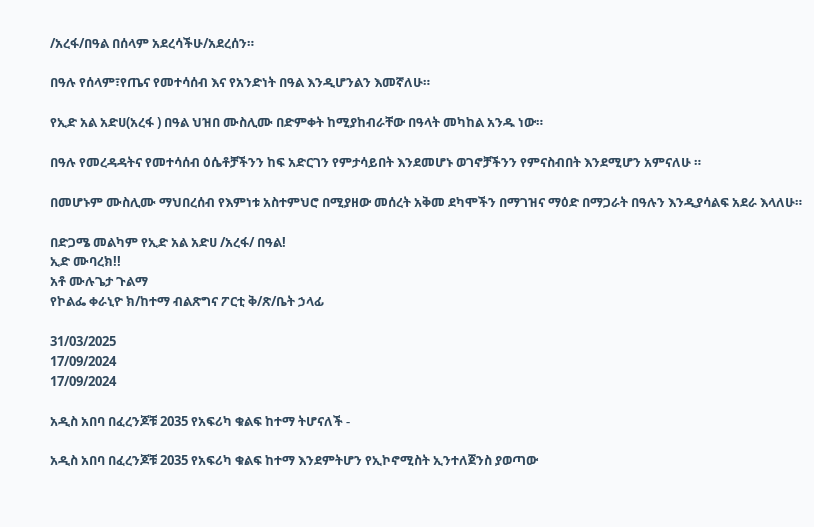/አረፋ/በዓል በሰላም አደረሳችሁ/አደረሰን።

በዓሉ የሰላም፣የጤና የመተሳሰብ እና የአንድነት በዓል እንዲሆንልን እመኛለሁ።

የኢድ አል አድሀ(አረፋ ) በዓል ህዝበ ሙስሊሙ በድምቀት ከሚያከብራቸው በዓላት መካከል አንዱ ነው።

በዓሉ የመረዳዳትና የመተሳሰብ ዕሴቶቻችንን ከፍ አድርገን የምታሳይበት እንደመሆኑ ወገኖቻችንን የምናስብበት እንደሚሆን አምናለሁ ።

በመሆኑም ሙስሊሙ ማህበረሰብ የእምነቱ አስተምህሮ በሚያዘው መሰረት አቅመ ደካሞችን በማገዝና ማዕድ በማጋራት በዓሉን እንዲያሳልፍ አደራ እላለሁ።

በድጋሜ መልካም የኢድ አል አድሀ /አረፋ/ በዓል!
ኢድ ሙባረክ!!
አቶ ሙሉጌታ ጉልማ
የኮልፌ ቀራኒዮ ክ/ከተማ ብልጽግና ፖርቲ ቅ/ጽ/ቤት ኃላፊ

31/03/2025
17/09/2024
17/09/2024

አዲስ አበባ በፈረንጆቹ 2035 የአፍሪካ ቁልፍ ከተማ ትሆናለች -

አዲስ አበባ በፈረንጆቹ 2035 የአፍሪካ ቁልፍ ከተማ እንደምትሆን የኢኮኖሚስት ኢንተለጀንስ ያወጣው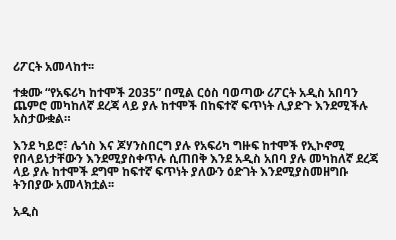ሪፖርት አመላከተ፡፡

ተቋሙ “የአፍሪካ ከተሞች 2035” በሚል ርዕስ ባወጣው ሪፖርት አዲስ አበባን ጨምሮ መካከለኛ ደረጃ ላይ ያሉ ከተሞች በከፍተኛ ፍጥነት ሊያድጉ እንደሚችሉ አስታውቋል።

እንደ ካይሮ፣ ሌጎስ እና ጆሃንስበርግ ያሉ የአፍሪካ ግዙፍ ከተሞች የኢኮኖሚ የበላይነታቸውን እንደሚያስቀጥሉ ሲጠበቅ እንደ አዲስ አበባ ያሉ መካከለኛ ደረጃ ላይ ያሉ ከተሞች ደግሞ ከፍተኛ ፍጥነት ያለውን ዕድገት እንደሚያስመዘግቡ ትንበያው አመላክቷል፡፡

አዲስ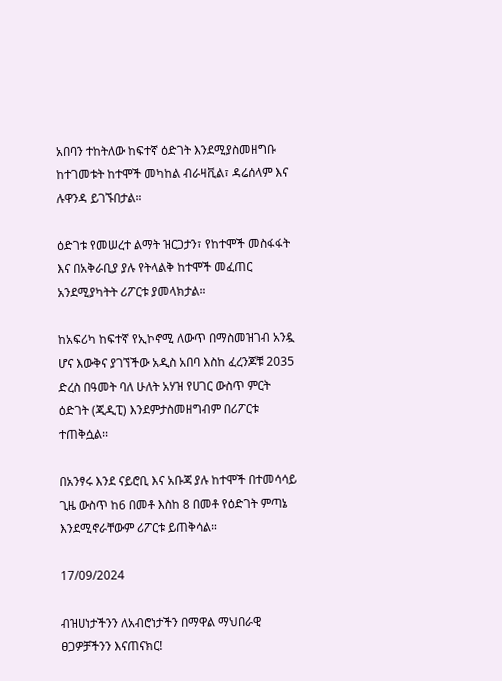አበባን ተከትለው ከፍተኛ ዕድገት እንደሚያስመዘግቡ ከተገመቱት ከተሞች መካከል ብራዛቪል፣ ዳሬሰላም እና ሉዋንዳ ይገኙበታል።

ዕድገቱ የመሠረተ ልማት ዝርጋታን፣ የከተሞች መስፋፋት እና በአቅራቢያ ያሉ የትላልቅ ከተሞች መፈጠር አንደሚያካትት ሪፖርቱ ያመላክታል።

ከአፍሪካ ከፍተኛ የኢኮኖሚ ለውጥ በማስመዝገብ አንዷ ሆና እውቅና ያገኘችው አዲስ አበባ እስከ ፈረንጆቹ 2035 ድረስ በዓመት ባለ ሁለት አሃዝ የሀገር ውስጥ ምርት ዕድገት (ጂዲፒ) እንደምታስመዘግብም በሪፖርቱ ተጠቅሷል፡፡

በአንፃሩ እንደ ናይሮቢ እና አቡጃ ያሉ ከተሞች በተመሳሳይ ጊዜ ውስጥ ከ6 በመቶ እስከ 8 በመቶ የዕድገት ምጣኔ እንደሚኖራቸውም ሪፖርቱ ይጠቅሳል።

17/09/2024

ብዝሀነታችንን ለአብሮነታችን በማዋል ማህበራዊ ፀጋዎቻችንን እናጠናክር!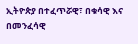ኢትዮጵያ በተፈጥሯዊ፣ በቁሳዊ እና በመንፈሳዊ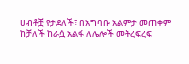ሀብቶቿ የታደለች፣ በአግባቡ አልምታ መጠቀም ከቻለች ከራሷ አልፋ ለሌሎች መትረፍረፍ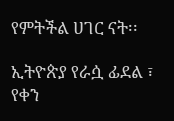የምትችል ሀገር ናት፡፡

ኢትዮጵያ የራሷ ፊደል ፣ የቀን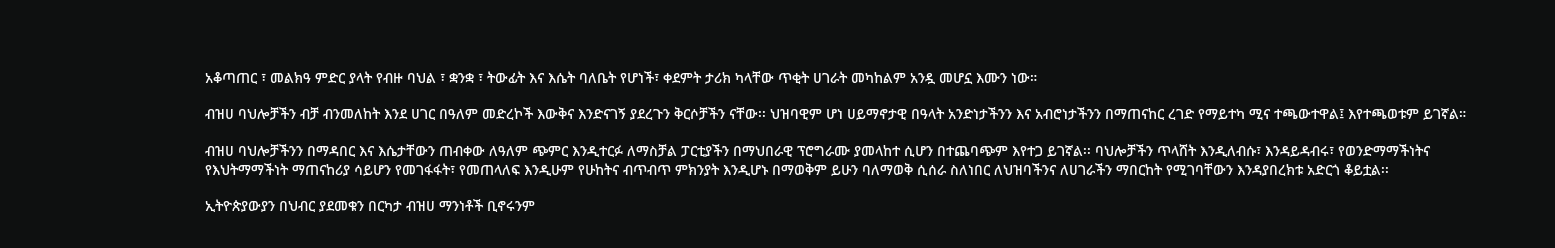አቆጣጠር ፣ መልክዓ ምድር ያላት የብዙ ባህል ፣ ቋንቋ ፣ ትውፊት እና እሴት ባለቤት የሆነች፣ ቀደምት ታሪክ ካላቸው ጥቂት ሀገራት መካከልም አንዷ መሆኗ እሙን ነው።

ብዝሀ ባህሎቻችን ብቻ ብንመለከት እንደ ሀገር በዓለም መድረኮች እውቅና እንድናገኝ ያደረጉን ቅርሶቻችን ናቸው፡፡ ህዝባዊም ሆነ ሀይማኖታዊ በዓላት አንድነታችንን እና አብሮነታችንን በማጠናከር ረገድ የማይተካ ሚና ተጫውተዋል፤ እየተጫወቱም ይገኛል።

ብዝሀ ባህሎቻችንን በማዳበር እና እሴታቸውን ጠብቀው ለዓለም ጭምር እንዲተርፉ ለማስቻል ፓርቲያችን በማህበራዊ ፕሮግራሙ ያመላከተ ሲሆን በተጨባጭም እየተጋ ይገኛል፡፡ ባህሎቻችን ጥላሸት እንዲለብሱ፣ እንዳይዳብሩ፣ የወንድማማችነትና የእህትማማችነት ማጠናከሪያ ሳይሆን የመገፋፋት፣ የመጠላለፍ እንዲሁም የሁከትና ብጥብጥ ምክንያት እንዲሆኑ በማወቅም ይሁን ባለማወቅ ሲሰራ ስለነበር ለህዝባችንና ለሀገራችን ማበርከት የሚገባቸውን እንዳያበረክቱ አድርጎ ቆይቷል፡፡

ኢትዮጵያውያን በህብር ያደመቁን በርካታ ብዝሀ ማንነቶች ቢኖሩንም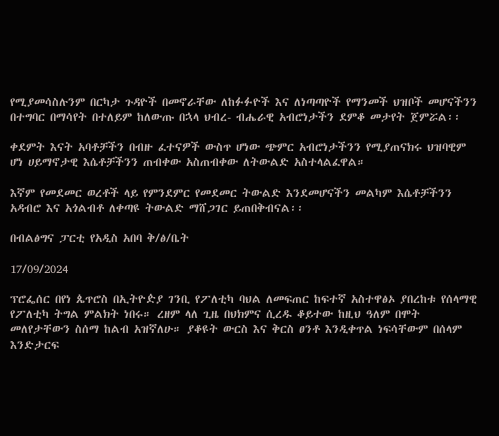የሚያመሳስሉንም በርካታ ጉዳዮች በመኖራቸው ለከፉፉዮች እና ለነጣጣዮች የማንመች ህዝቦች መሆናችንን በተግባር በማሳየት በተለይም ከለውጡ በኋላ ህብረ- ብሔራዊ አብሮነታችን ደምቆ መታየት ጀምሯል፡፡

ቀደምት እናት አባቶቻችን በብዙ ፈተናዎች ውስጥ ሆነው ጭምር አብሮነታችንን የሚያጠናክሩ ህዝባዊም ሆነ ሀይማኖታዊ እሴቶቻችንን ጠብቀው አስጠብቀው ለትውልድ አስተላልፈዋል።

እኛም የመደመር ወረቶች ላይ የምንደምር የመደመር ትውልድ እንደመሆናችን መልካም እሴቶቻችንን አዳብሮ እና አጎልብቶ ለቀጣዩ ትውልድ ማሸጋገር ይጠበቅብናል፡፡

በብልፅግና ፓርቲ የአዲስ አበባ ቅ/ፅ/ቤት

17/09/2024

ፕሮፌሰር በየነ ጴጥሮስ በኢትዮዽያ ገንቢ የፖለቲካ ባህል ለመፍጠር ከፍተኛ አስተዋፅኦ ያበረከቱ የሰላማዊ የፖለቲካ ትግል ምልክት ነበሩ። ረዘም ላለ ጊዜ በህክምና ሲረዱ ቆይተው ከዚህ ዓለም በሞት መለየታቸውን ስሰማ ከልብ አዝኛለሁ። ያቆዩት ውርስ እና ቅርስ ፀንቶ እንዲቀጥል ነፍሳቸውም በሰላም እንድታርፍ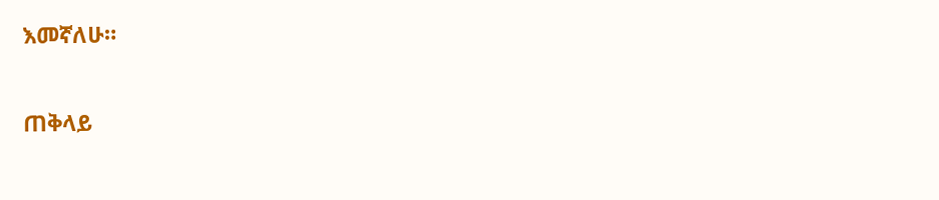እመኛለሁ።

ጠቅላይ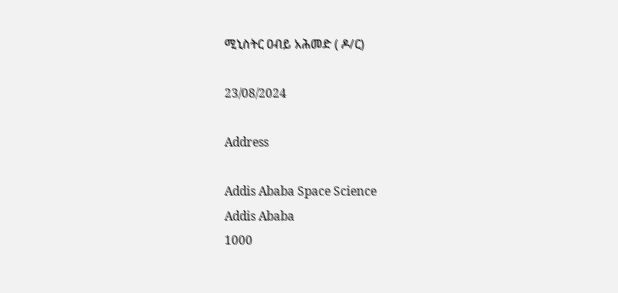ሚኒስትር ዐብይ አሕመድ ( ዶ/ር)

23/08/2024

Address

Addis Ababa Space Science
Addis Ababa
1000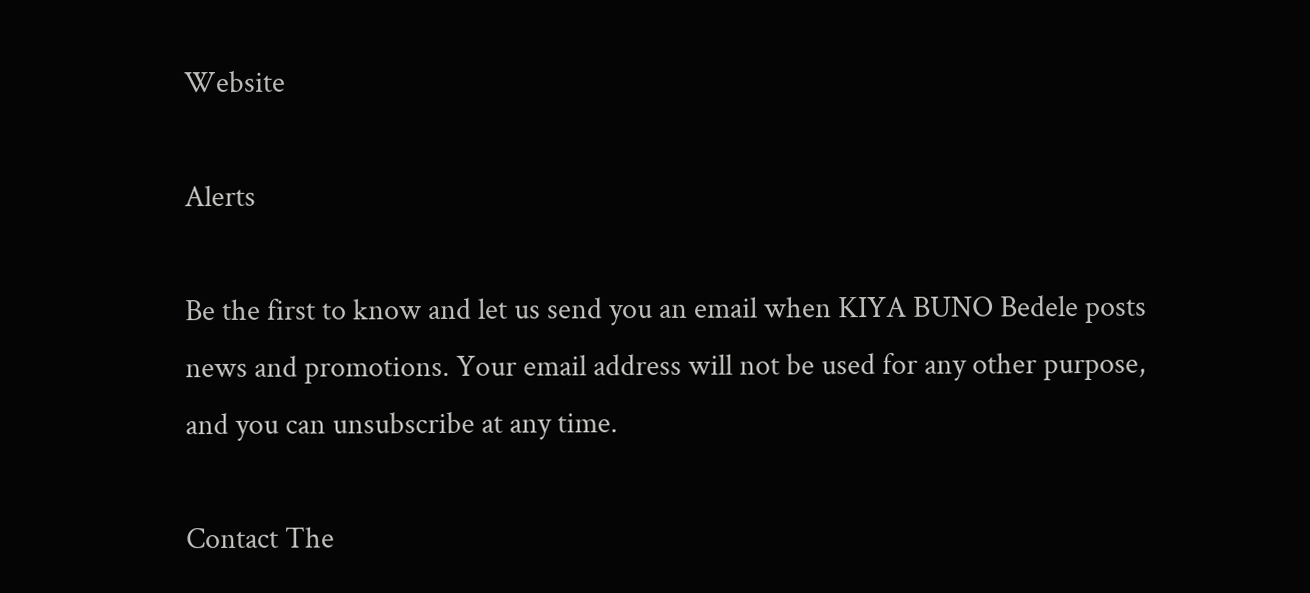Website

Alerts

Be the first to know and let us send you an email when KIYA BUNO Bedele posts news and promotions. Your email address will not be used for any other purpose, and you can unsubscribe at any time.

Contact The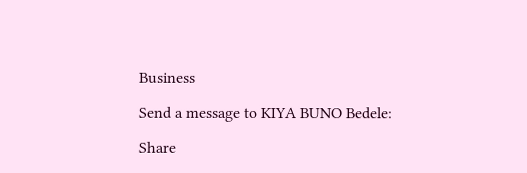Business

Send a message to KIYA BUNO Bedele:

Share